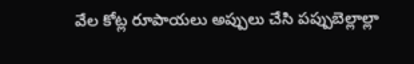వేల కోట్ల రూపాయలు అప్పులు చేసి పప్పుబెల్లాల్లా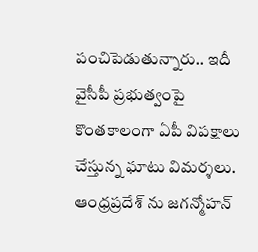పంచిపెడుతున్నారు.. ఇదీ వైసీపీ ప్రభుత్వంపై కొంతకాలంగా ఏపీ విపక్షాలు చేస్తున్న ఘాటు విమర్శలు. ఆంధ్రప్రదేశ్ ను జగన్మోహన్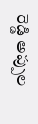రెడ్డి అప్పుల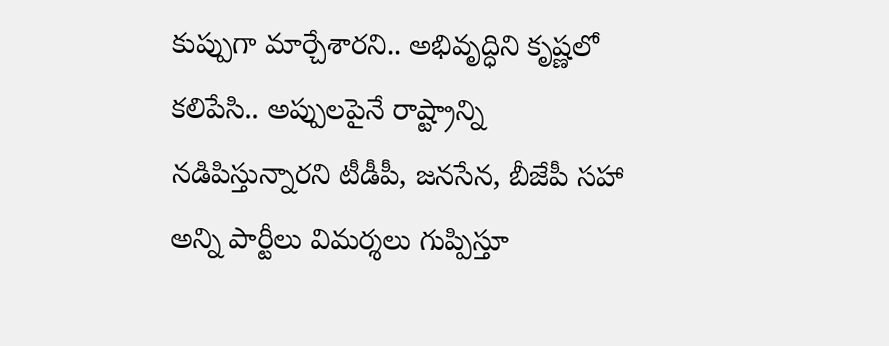కుప్పుగా మార్చేశారని.. అభివృద్ధిని కృష్ణలో కలిపేసి.. అప్పులపైనే రాష్ట్రాన్ని నడిపిస్తున్నారని టీడీపీ, జనసేన, బీజేపీ సహా అన్ని పార్టీలు విమర్శలు గుప్పిస్తూ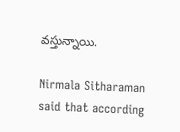వస్తున్నాయి.

Nirmala Sitharaman said that according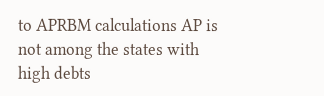to APRBM calculations AP is not among the states with high debts